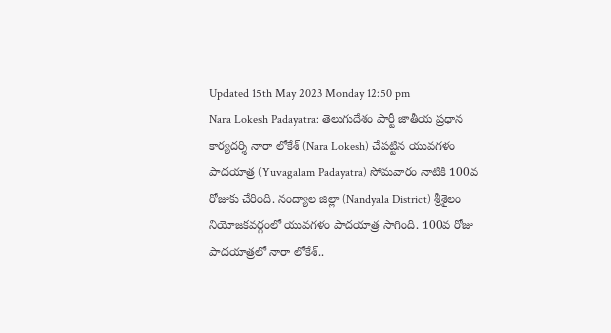Updated 15th May 2023 Monday 12:50 pm
Nara Lokesh Padayatra: తెలుగుదేశం పార్టీ జాతీయ ప్రధాన కార్యదర్శి నారా లోకేశ్ (Nara Lokesh) చేపట్టిన యువగళం పాదయాత్ర (Yuvagalam Padayatra) సోమవారం నాటికి 100వ రోజుకు చేరింది. నంద్యాల జిల్లా (Nandyala District) శ్రీశైలం నియోజకవర్గంలో యువగళం పాదయాత్ర సాగింది. 100వ రోజు పాదయాత్రలో నారా లోకేశ్..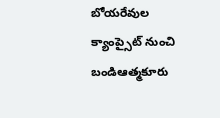బోయరేవుల క్యాంప్సైట్ నుంచి బండిఆత్మకూరు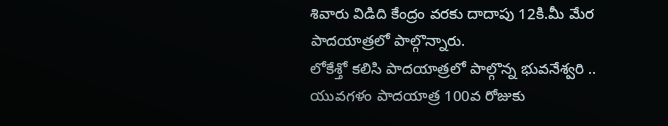శివారు విడిది కేంద్రం వరకు దాదాపు 12కి.మీ మేర పాదయాత్రలో పాల్గొన్నారు.
లోకేశ్తో కలిసి పాదయాత్రలో పాల్గొన్న భువనేశ్వరి ..
యువగళం పాదయాత్ర 100వ రోజుకు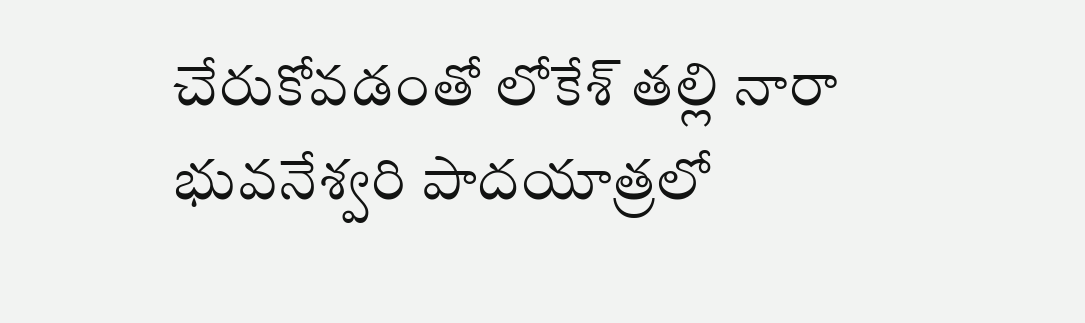చేరుకోవడంతో లోకేశ్ తల్లి నారా భువనేశ్వరి పాదయాత్రలో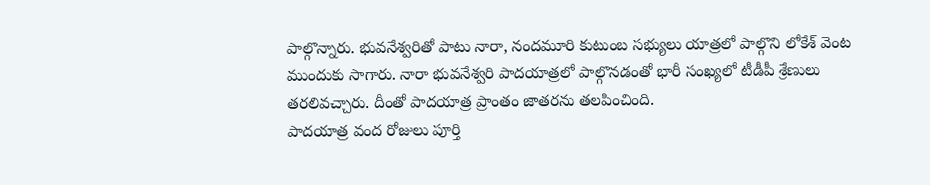పాల్గొన్నారు. భువనేశ్వరితో పాటు నారా, నందమూరి కుటుంబ సభ్యులు యాత్రలో పాల్గొని లోకేశ్ వెంట ముందుకు సాగారు. నారా భువనేశ్వరి పాదయాత్రలో పాల్గొనడంతో భారీ సంఖ్యలో టీడీపీ శ్రేణులు తరలివచ్చారు. దీంతో పాదయాత్ర ప్రాంతం జాతరను తలపించింది.
పాదయాత్ర వంద రోజులు పూర్తి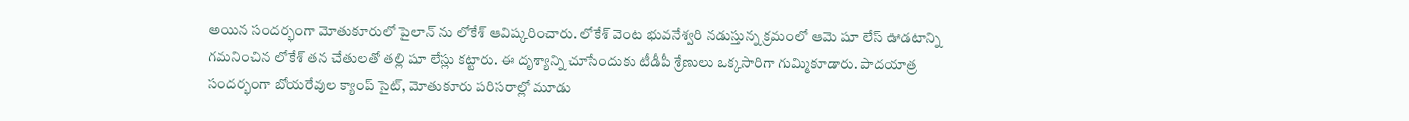అయిన సందర్భంగా మోతుకూరులో పైలాన్ ను లోకేశ్ ఆవిష్కరించారు. లోకేశ్ వెంట భువనేశ్వరి నడుస్తున్న క్రమంలో ఆమె షూ లేస్ ఊడటాన్ని గమనించిన లోకేశ్ తన చేతులతో తల్లి షూ లేస్లు కట్టారు. ఈ దృశ్యాన్ని చూసేందుకు టీడీపీ శ్రేణులు ఒక్కసారిగా గుమ్మికూడారు. పాదయాత్ర సందర్భంగా బోయరేవుల క్యాంప్ సైట్, మోతుకూరు పరిసరాల్లో మూడు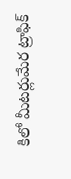కిలో మీటర్లుమేర ట్రాఫిక్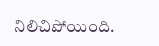నిలిచిపోయింది.